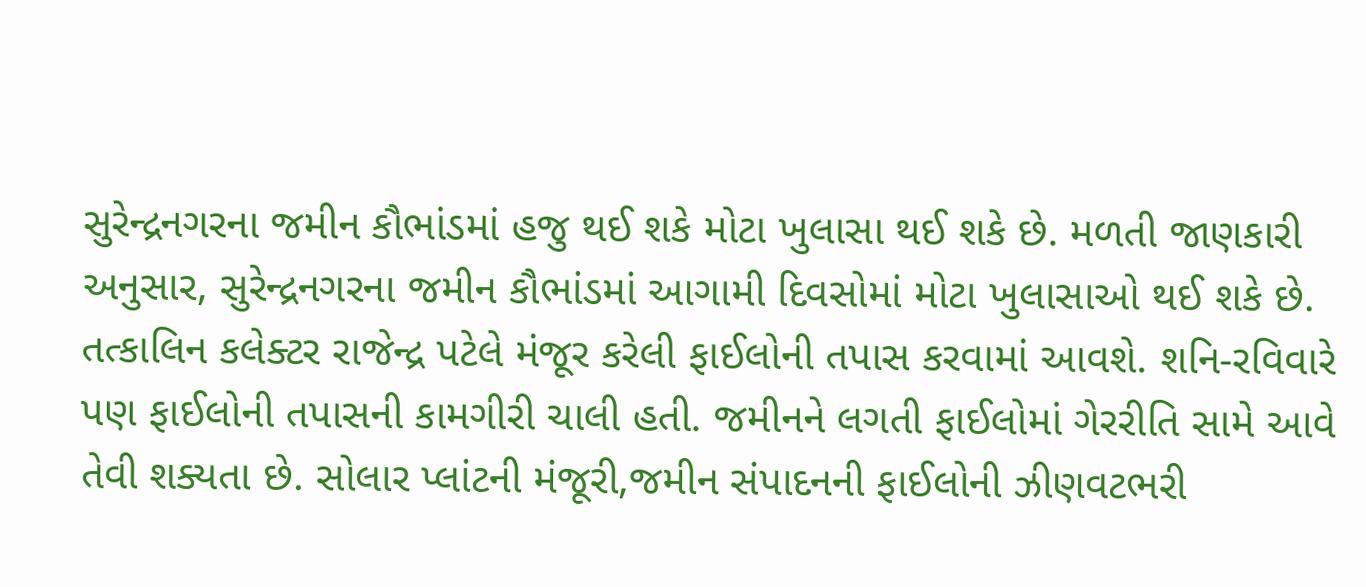સુરેન્દ્રનગરના જમીન કૌભાંડમાં હજુ થઈ શકે મોટા ખુલાસા થઈ શકે છે. મળતી જાણકારી અનુસાર, સુરેન્દ્રનગરના જમીન કૌભાંડમાં આગામી દિવસોમાં મોટા ખુલાસાઓ થઈ શકે છે. તત્કાલિન કલેક્ટર રાજેન્દ્ર પટેલે મંજૂર કરેલી ફાઈલોની તપાસ કરવામાં આવશે. શનિ-રવિવારે પણ ફાઈલોની તપાસની કામગીરી ચાલી હતી. જમીનને લગતી ફાઈલોમાં ગેરરીતિ સામે આવે તેવી શક્યતા છે. સોલાર પ્લાંટની મંજૂરી,જમીન સંપાદનની ફાઈલોની ઝીણવટભરી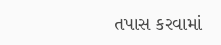તપાસ કરવામાં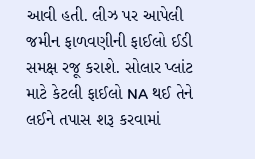આવી હતી. લીઝ પર આપેલી જમીન ફાળવણીની ફાઈલો ઈડી સમક્ષ રજૂ કરાશે. સોલાર પ્લાંટ માટે કેટલી ફાઈલો NA થઈ તેને લઈને તપાસ શરૂ કરવામાં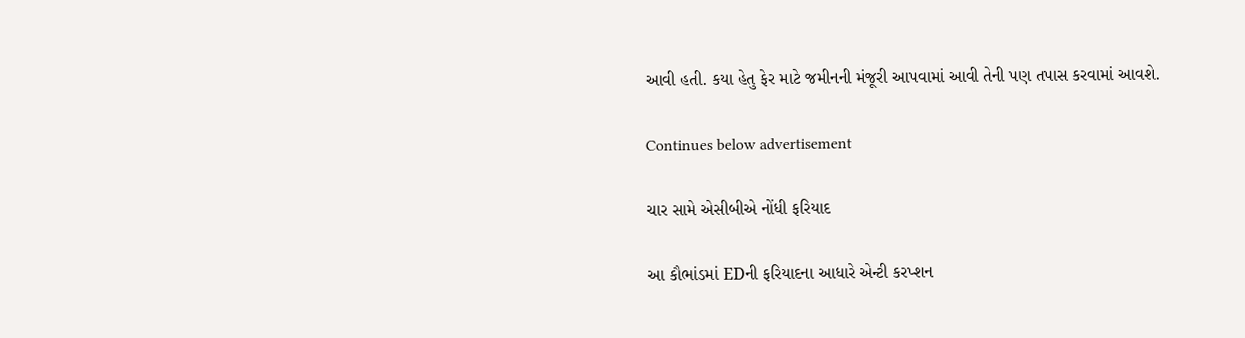આવી હતી. કયા હેતુ ફેર માટે જમીનની મંજૂરી આપવામાં આવી તેની પણ તપાસ કરવામાં આવશે.

Continues below advertisement

ચાર સામે એસીબીએ નોંધી ફરિયાદ

આ કૌભાંડમાં EDની ફરિયાદના આધારે એન્ટી કરપ્શન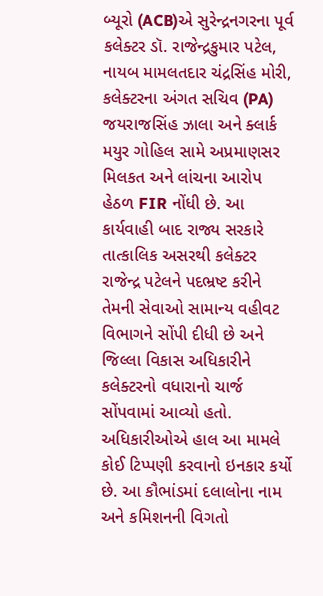બ્યૂરો (ACB)એ સુરેન્દ્રનગરના પૂર્વ કલેક્ટર ડૉ. રાજેન્દ્રકુમાર પટેલ, નાયબ મામલતદાર ચંદ્રસિંહ મોરી, કલેક્ટરના અંગત સચિવ (PA) જયરાજસિંહ ઝાલા અને ક્લાર્ક મયુર ગોહિલ સામે અપ્રમાણસર મિલકત અને લાંચના આરોપ હેઠળ FIR નોંધી છે. આ કાર્યવાહી બાદ રાજ્ય સરકારે તાત્કાલિક અસરથી કલેક્ટર રાજેન્દ્ર પટેલને પદભ્રષ્ટ કરીને તેમની સેવાઓ સામાન્ય વહીવટ વિભાગને સોંપી દીધી છે અને જિલ્લા વિકાસ અધિકારીને કલેક્ટરનો વધારાનો ચાર્જ સોંપવામાં આવ્યો હતો. અધિકારીઓએ હાલ આ મામલે કોઈ ટિપ્પણી કરવાનો ઇનકાર કર્યો છે. આ કૌભાંડમાં દલાલોના નામ અને કમિશનની વિગતો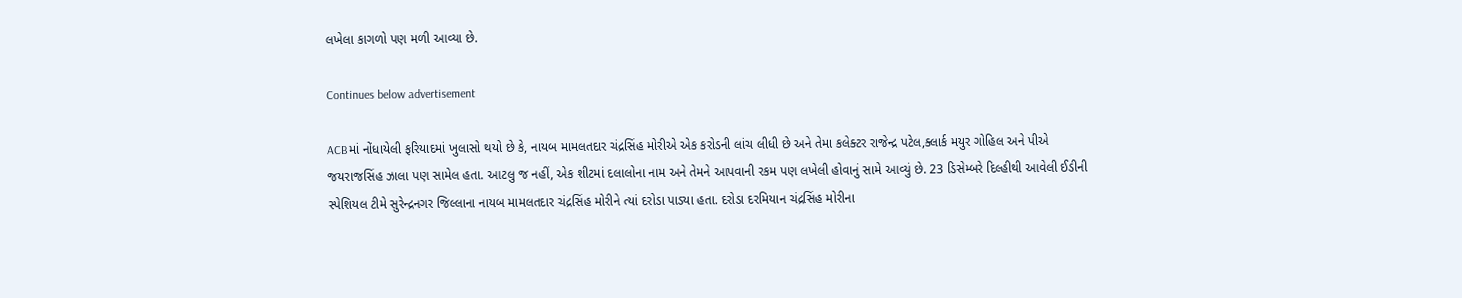લખેલા કાગળો પણ મળી આવ્યા છે.

Continues below advertisement

ACBમાં નોંધાયેલી ફરિયાદમાં ખુલાસો થયો છે કે, નાયબ મામલતદાર ચંદ્રસિંહ મોરીએ એક કરોડની લાંચ લીધી છે અને તેમા કલેક્ટર રાજેન્દ્ર પટેલ,ક્લાર્ક મયુર ગોહિલ અને પીએ જયરાજસિંહ ઝાલા પણ સામેલ હતા. આટલુ જ નહીં, એક શીટમાં દલાલોના નામ અને તેમને આપવાની રકમ પણ લખેલી હોવાનું સામે આવ્યું છે. 23 ડિસેમ્બરે દિલ્હીથી આવેલી ઈડીની સ્પેશિયલ ટીમે સુરેન્દ્રનગર જિલ્લાના નાયબ મામલતદાર ચંદ્રસિંહ મોરીને ત્યાં દરોડા પાડ્યા હતા. દરોડા દરમિયાન ચંદ્રસિંહ મોરીના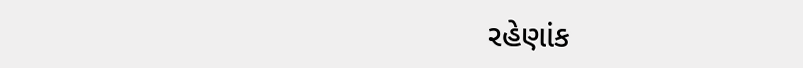રહેણાંક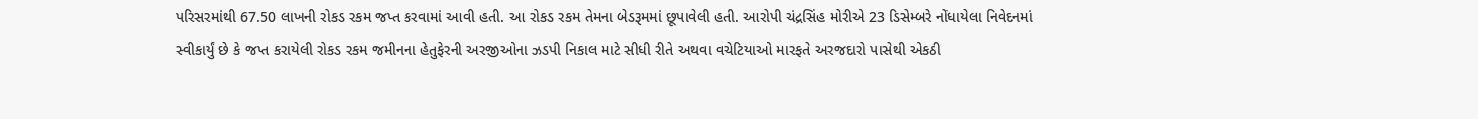પરિસરમાંથી 67.50 લાખની રોકડ રકમ જપ્ત કરવામાં આવી હતી. આ રોકડ રકમ તેમના બેડરૂમમાં છૂપાવેલી હતી. આરોપી ચંદ્રસિંહ મોરીએ 23 ડિસેમ્બરે નોંધાયેલા નિવેદનમાં સ્વીકાર્યું છે કે જપ્ત કરાયેલી રોકડ રકમ જમીનના હેતુફેરની અરજીઓના ઝડપી નિકાલ માટે સીધી રીતે અથવા વચેટિયાઓ મારફતે અરજદારો પાસેથી એકઠી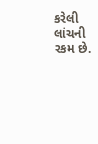કરેલી લાંચની રકમ છે.